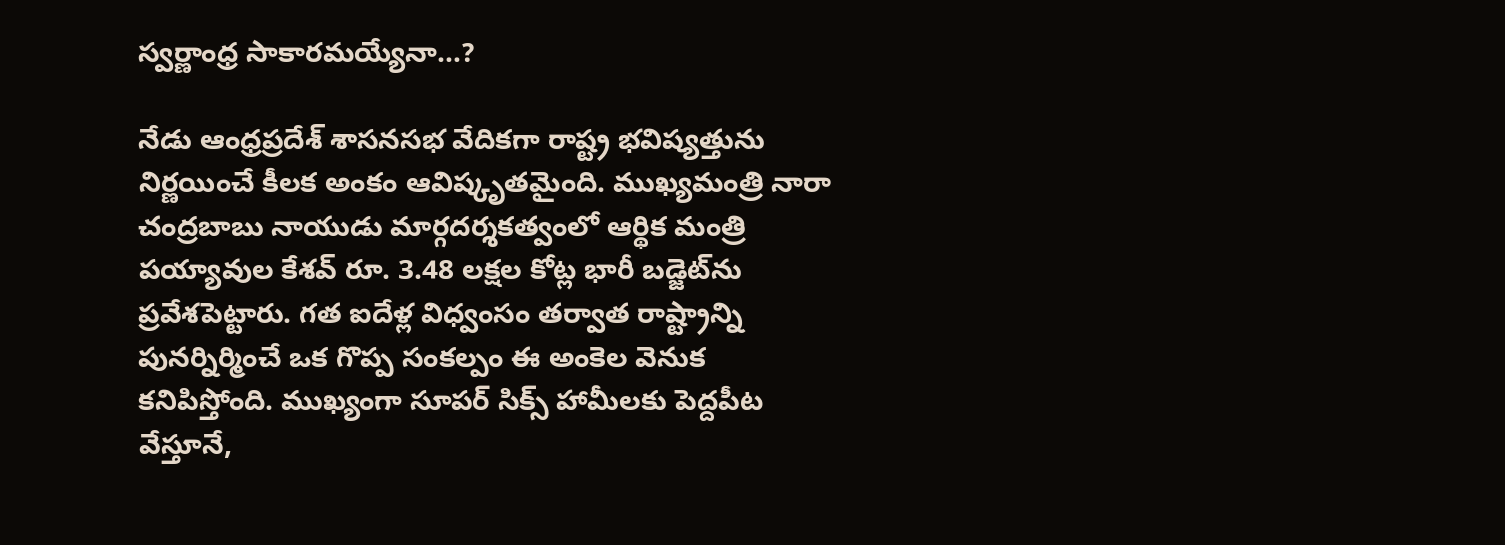స్వర్ణాంధ్ర సాకారమయ్యేనా…?

నేడు ఆంధ్రప్రదేశ్ శాసనసభ వేదికగా రాష్ట్ర భవిష్యత్తును నిర్ణయించే కీలక అంకం ఆవిష్కృతమైంది. ముఖ్యమంత్రి నారా చంద్రబాబు నాయుడు మార్గదర్శకత్వంలో ఆర్థిక మంత్రి పయ్యావుల కేశవ్ రూ. 3.48 లక్షల కోట్ల భారీ బడ్జెట్‌ను ప్రవేశపెట్టారు. గత ఐదేళ్ల విధ్వంసం తర్వాత రాష్ట్రాన్ని పునర్నిర్మించే ఒక గొప్ప సంకల్పం ఈ అంకెల వెనుక కనిపిస్తోంది. ముఖ్యంగా సూపర్ సిక్స్ హామీలకు పెద్దపీట వేస్తూనే,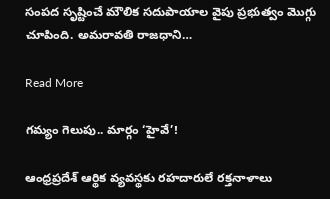సంపద సృష్టించే మౌలిక సదుపాయాల వైపు ప్రభుత్వం మొగ్గు చూపింది. అమరావతి రాజధాని…

Read More

గమ్యం గెలుపు.. మార్గం ‘హైవే’!

ఆంధ్రప్రదేశ్ ఆర్థిక వ్యవస్థకు రహదారులే రక్తనాళాలు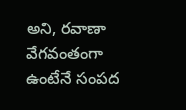అని, రవాణా వేగవంతంగా ఉంటేనే సంపద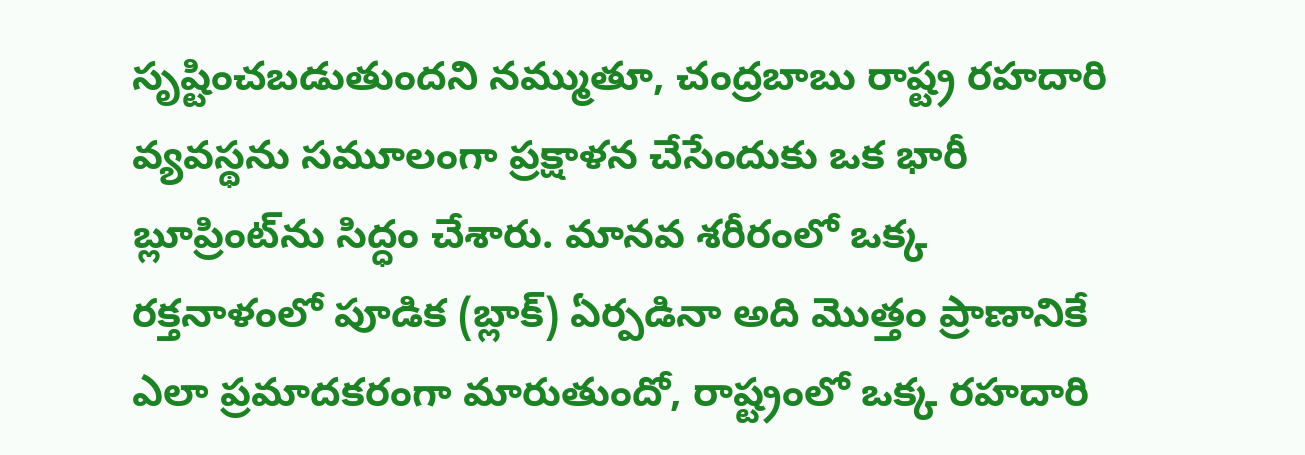సృష్టించబడుతుందని నమ్ముతూ, చంద్రబాబు రాష్ట్ర రహదారి వ్యవస్థను సమూలంగా ప్రక్షాళన చేసేందుకు ఒక భారీ బ్లూప్రింట్‌ను సిద్ధం చేశారు. మానవ శరీరంలో ఒక్క రక్తనాళంలో పూడిక (బ్లాక్) ఏర్పడినా అది మొత్తం ప్రాణానికే ఎలా ప్రమాదకరంగా మారుతుందో, రాష్ట్రంలో ఒక్క రహదారి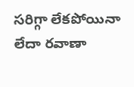సరిగ్గా లేకపోయినా లేదా రవాణా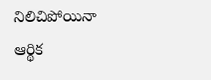నిలిచిపోయినా ఆర్థిక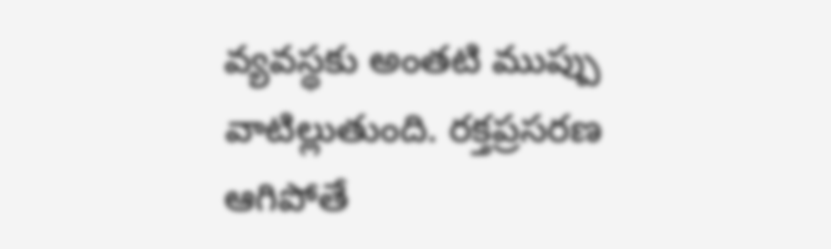వ్యవస్థకు అంతటి ముప్పు వాటిల్లుతుంది. రక్తప్రసరణ ఆగిపోతే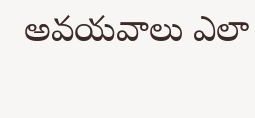అవయవాలు ఎలా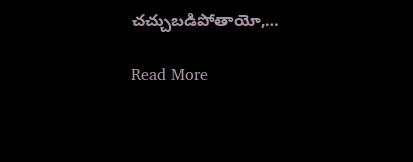చచ్చుబడిపోతాయో,…

Read More